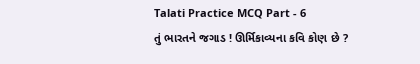Talati Practice MCQ Part - 6
તું ભારતને જગાડ ! ઊર્મિકાવ્યના કવિ કોણ છે ?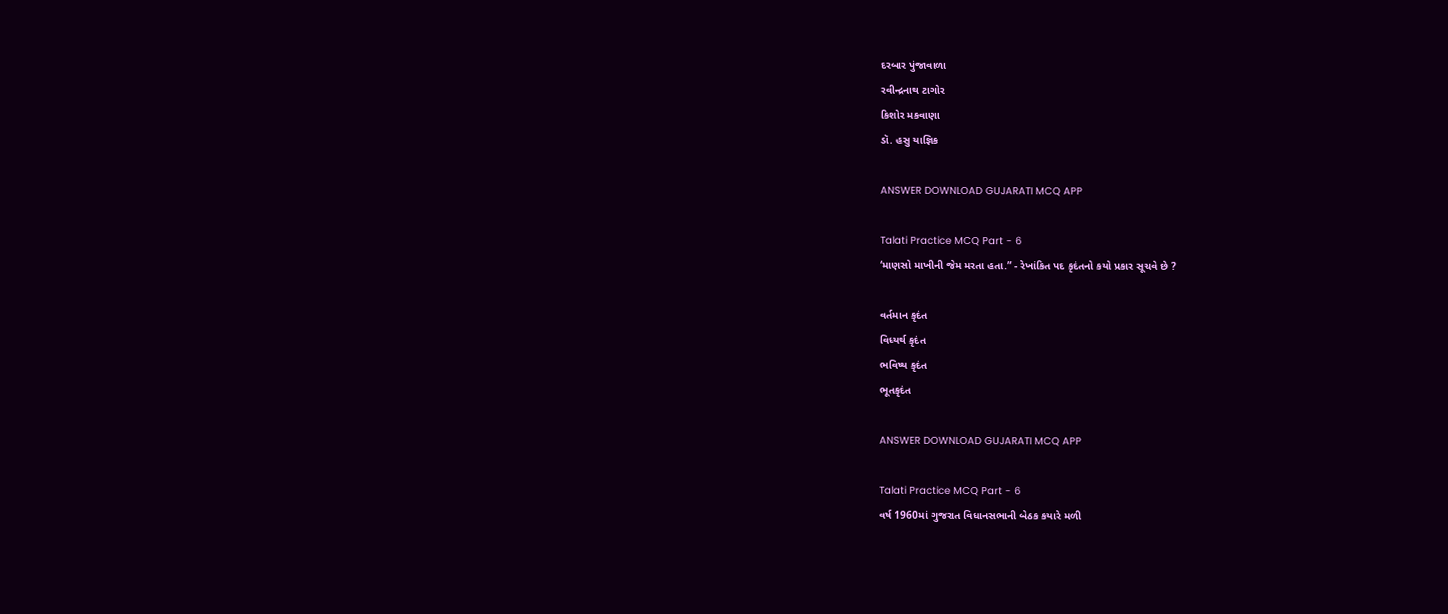દરબાર પુંજાવાળા
રવીન્દ્રનાથ ટાગોર
કિશોર મકવાણા
ડૉ. હસુ યાજ્ઞિક

ANSWER DOWNLOAD GUJARATI MCQ APP

Talati Practice MCQ Part - 6
‘માણસો માખીની જેમ મરતા હતા.” - રેખાંકિત પદ કૃદંતનો કયો પ્રકાર સૂચવે છે ?

વર્તમાન કૃદંત
વિધ્યર્થ કૃદંત
ભવિષ્ય કૃદંત
ભૂતકૃદંત

ANSWER DOWNLOAD GUJARATI MCQ APP

Talati Practice MCQ Part - 6
વર્ષ 1960માં ગુજરાત વિધાનસભાની બેઠક કયારે મળી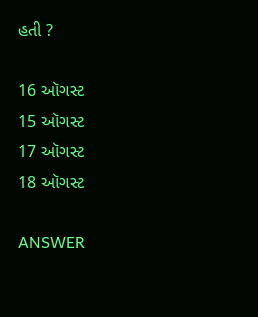હતી ?

16 ઑગસ્ટ
15 ઑગસ્ટ
17 ઑગસ્ટ
18 ઑગસ્ટ

ANSWER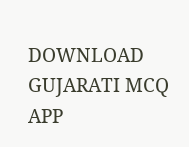DOWNLOAD GUJARATI MCQ APP